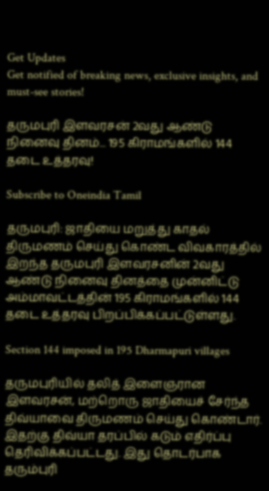Get Updates
Get notified of breaking news, exclusive insights, and must-see stories!

தருமபுரி இளவரசன் 2வது ஆண்டு நினைவு தினம்... 195 கிராமங்களில் 144 தடை உத்தரவு!

Subscribe to Oneindia Tamil

தருமபுரி: ஜாதியை மறுத்து காதல் திருமணம் செய்து கொண்ட விவகாரத்தில் இறந்த தருமபுரி இளவரசனின் 2வது ஆண்டு நினைவு தினத்தை முன்னிட்டு அம்மாவட்டத்தின் 195 கிராமங்களில் 144 தடை உத்தரவு பிறப்பிக்கப்பட்டுள்ளது.

Section 144 imposed in 195 Dharmapuri villages

தருமபுரியில் தலித் இளைஞரான இளவரசன், மற்றொரு ஜாதியைச் சேர்ந்த திவ்யாவை திருமணம் செய்து கொண்டார். இதற்கு திவ்யா தரப்பில் கடும் எதிர்ப்பு தெரிவிக்கப்பட்டது. இது தொடர்பாக தரும்புரி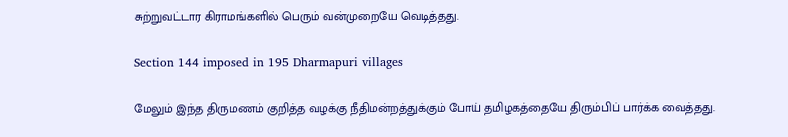சுற்றுவட்டார கிராமங்களில் பெரும் வன்முறையே வெடித்தது.

Section 144 imposed in 195 Dharmapuri villages

மேலும் இந்த திருமணம் குறித்த வழக்கு நீதிமன்றத்துக்கும் போய் தமிழகத்தையே திரும்பிப் பார்க்க வைத்தது.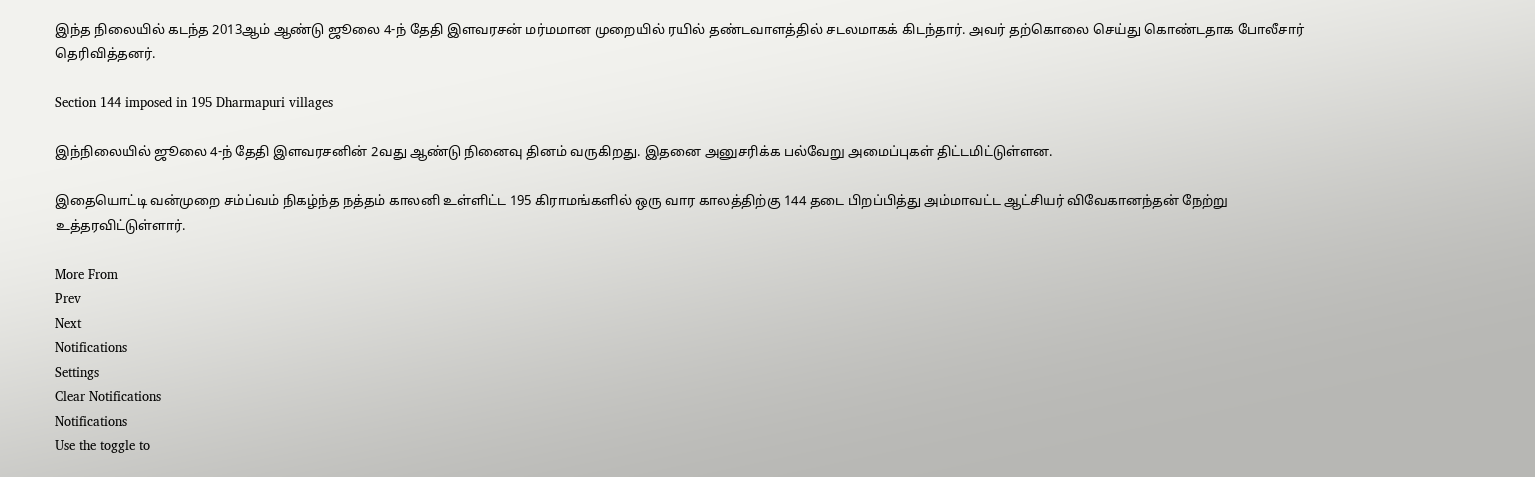இந்த நிலையில் கடந்த 2013ஆம் ஆண்டு ஜூலை 4-ந் தேதி இளவரசன் மர்மமான முறையில் ரயில் தண்டவாளத்தில் சடலமாகக் கிடந்தார். அவர் தற்கொலை செய்து கொண்டதாக போலீசார் தெரிவித்தனர்.

Section 144 imposed in 195 Dharmapuri villages

இந்நிலையில் ஜூலை 4-ந் தேதி இளவரசனின் 2வது ஆண்டு நினைவு தினம் வருகிறது. இதனை அனுசரிக்க பல்வேறு அமைப்புகள் திட்டமிட்டுள்ளன.

இதையொட்டி வன்முறை சம்ப்வம் நிகழ்ந்த நத்தம் காலனி உள்ளிட்ட 195 கிராமங்களில் ஒரு வார காலத்திற்கு 144 தடை பிறப்பித்து அம்மாவட்ட ஆட்சியர் விவேகானந்தன் நேற்று உத்தரவிட்டுள்ளார்.

More From
Prev
Next
Notifications
Settings
Clear Notifications
Notifications
Use the toggle to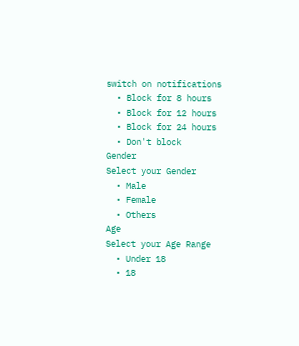switch on notifications
  • Block for 8 hours
  • Block for 12 hours
  • Block for 24 hours
  • Don't block
Gender
Select your Gender
  • Male
  • Female
  • Others
Age
Select your Age Range
  • Under 18
  • 18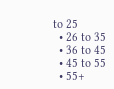to 25
  • 26 to 35
  • 36 to 45
  • 45 to 55
  • 55+